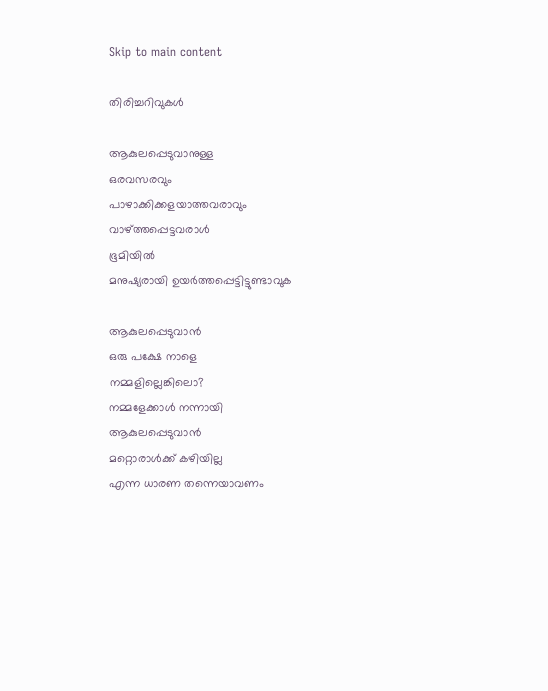Skip to main content

തിരിച്ചറിവുകൾ

ആകുലപ്പെടുവാനുള്ള
ഒരവസരവും
പാഴാക്കിക്കളയാത്തവരാവും
വാഴ്ത്തപ്പെട്ടവരാൾ
ഭൂമിയിൽ
മനുഷ്യരായി ഉയർത്തപ്പെട്ടിട്ടുണ്ടാവുക

ആകുലപ്പെടുവാൻ
ഒരു പക്ഷേ നാളെ
നമ്മളില്ലെങ്കിലൊ?
നമ്മളേക്കാൾ നന്നായി
ആകുലപ്പെടുവാൻ
മറ്റൊരാൾക്ക് കഴിയില്ല
എന്ന ധാരണ തന്നെയാവണം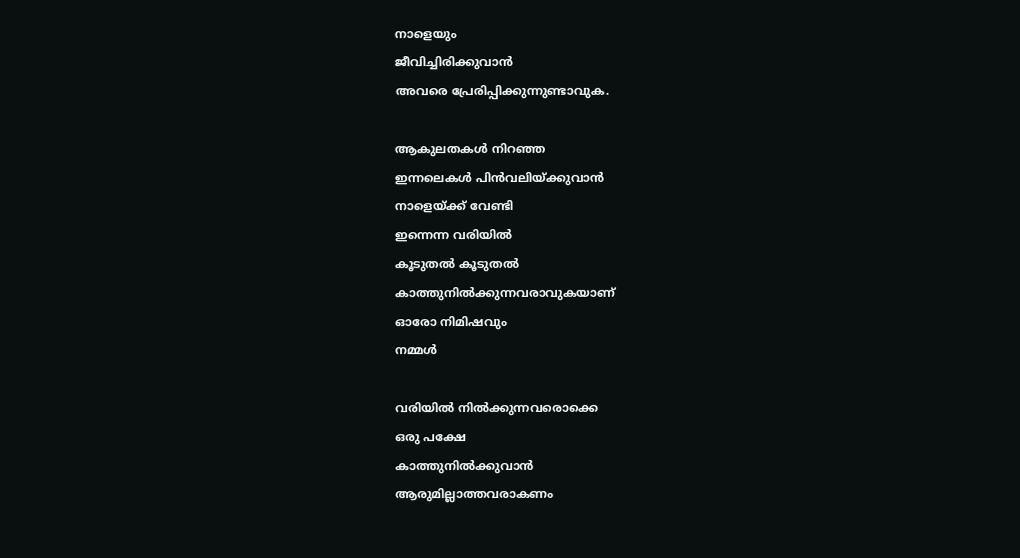നാളെയും
ജീവിച്ചിരിക്കുവാൻ
അവരെ പ്രേരിപ്പിക്കുന്നുണ്ടാവുക.

ആകുലതകൾ നിറഞ്ഞ
ഇന്നലെകൾ പിൻവലിയ്ക്കുവാൻ
നാളെയ്ക്ക് വേണ്ടി
ഇന്നെന്ന വരിയിൽ
കൂടുതൽ കൂടുതൽ
കാത്തുനിൽക്കുന്നവരാവുകയാണ്
ഓരോ നിമിഷവും
നമ്മൾ

വരിയിൽ നിൽക്കുന്നവരൊക്കെ
ഒരു പക്ഷേ
കാത്തുനിൽക്കുവാൻ
ആരുമില്ലാത്തവരാകണം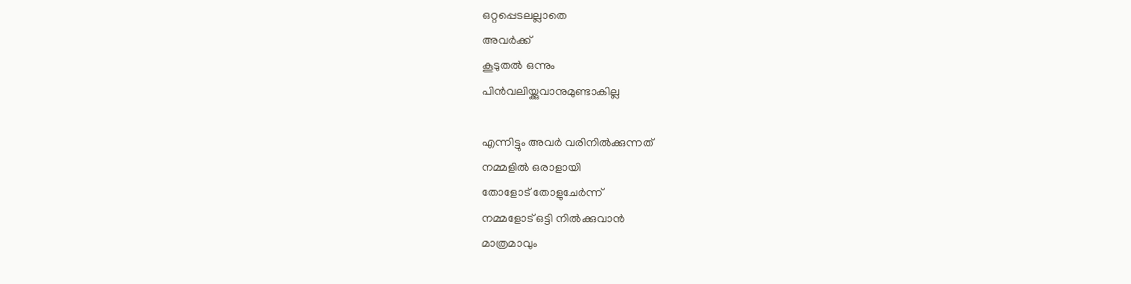ഒറ്റപ്പെടലല്ലാതെ
അവർക്ക്
കൂടുതൽ ഒന്നും
പിൻവലിയ്ക്കുവാനുമുണ്ടാകില്ല

എന്നിട്ടും അവർ വരിനിൽക്കുന്നത്
നമ്മളിൽ ഒരാളായി
തോളോട് തോളുചേർന്ന്
നമ്മളോട് ഒട്ടി നിൽക്കുവാൻ
മാത്രമാവും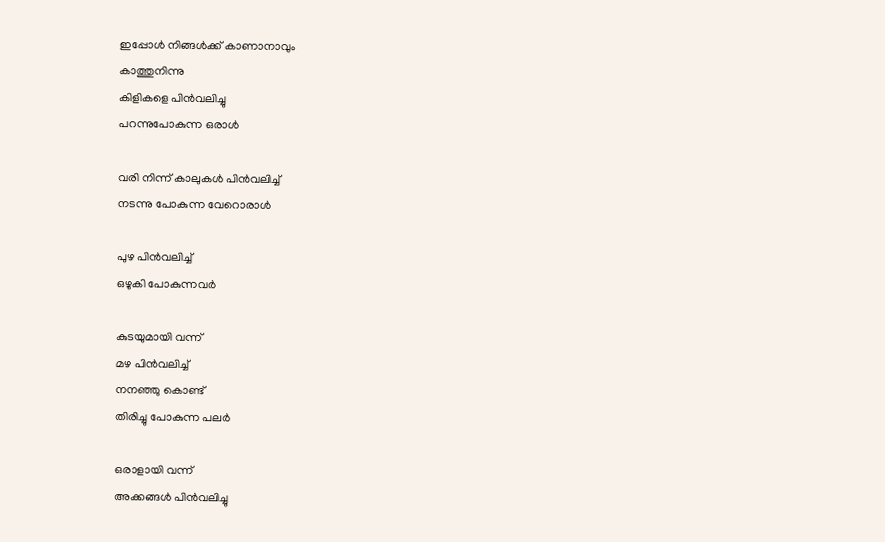ഇപ്പോൾ നിങ്ങൾക്ക് കാണാനാവും
കാത്തുനിന്നു
കിളികളെ പിൻവലിച്ചു
പറന്നുപോകുന്ന ഒരാൾ

വരി നിന്ന് കാലുകൾ പിൻവലിച്ച്
നടന്നു പോകുന്ന വേറൊരാൾ

പുഴ പിൻവലിച്ച്
ഒഴുകി പോകുന്നവർ

കുടയുമായി വന്ന്
മഴ പിൻവലിച്ച്
നനഞ്ഞു കൊണ്ട്
തിരിച്ചു പോകുന്ന പലർ

ഒരാളായി വന്ന്
അക്കങ്ങൾ പിൻവലിച്ചു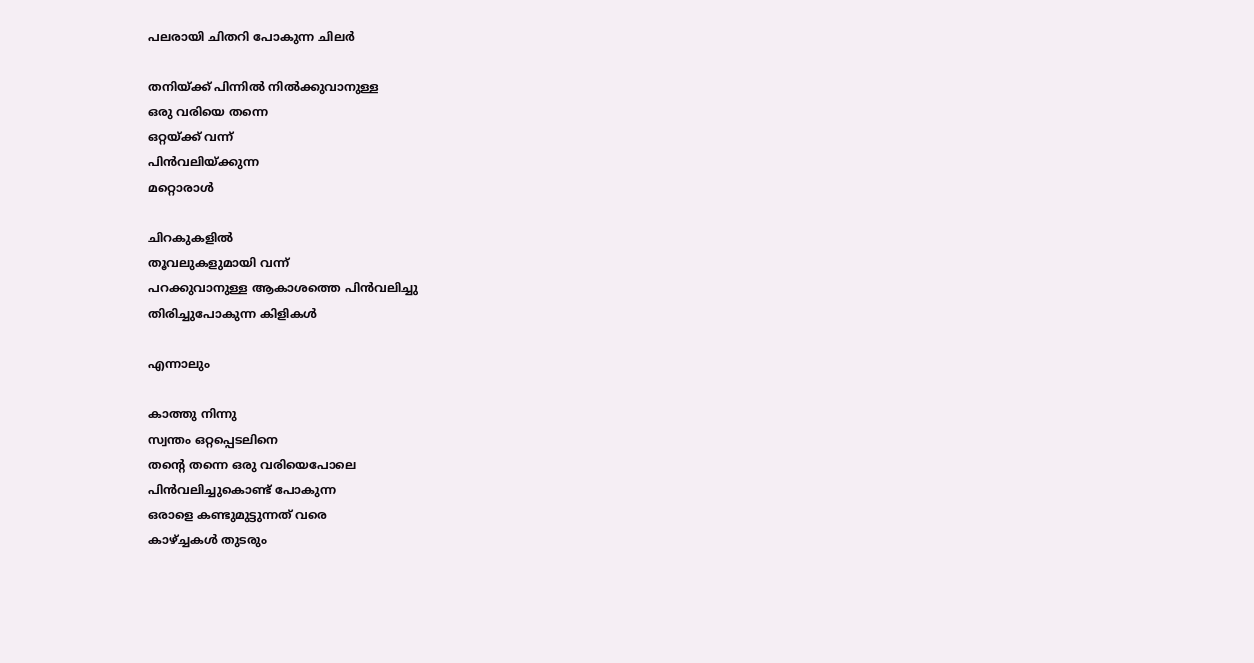പലരായി ചിതറി പോകുന്ന ചിലർ

തനിയ്ക്ക് പിന്നിൽ നിൽക്കുവാനുള്ള
ഒരു വരിയെ തന്നെ
ഒറ്റയ്ക്ക് വന്ന്
പിൻവലിയ്ക്കുന്ന
മറ്റൊരാൾ

ചിറകുകളിൽ
തൂവലുകളുമായി വന്ന്
പറക്കുവാനുള്ള ആകാശത്തെ പിൻവലിച്ചു
തിരിച്ചുപോകുന്ന കിളികൾ

എന്നാലും

കാത്തു നിന്നു
സ്വന്തം ഒറ്റപ്പെടലിനെ
തന്റെ തന്നെ ഒരു വരിയെപോലെ
പിൻവലിച്ചുകൊണ്ട് പോകുന്ന
ഒരാളെ കണ്ടുമുട്ടുന്നത് വരെ
കാഴ്ച്ചകൾ തുടരും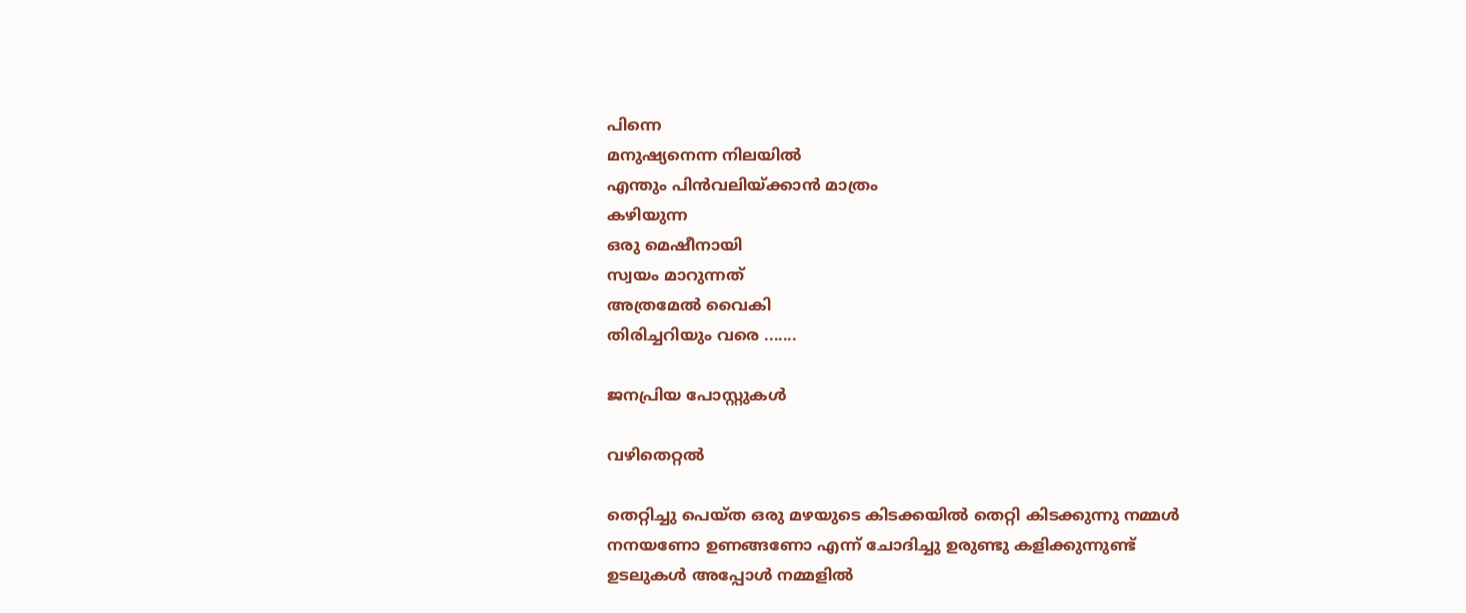പിന്നെ
മനുഷ്യനെന്ന നിലയിൽ
എന്തും പിൻവലിയ്ക്കാൻ മാത്രം
കഴിയുന്ന
ഒരു മെഷീനായി
സ്വയം മാറുന്നത്
അത്രമേൽ വൈകി
തിരിച്ചറിയും വരെ .......

ജനപ്രിയ പോസ്റ്റുകൾ

വഴിതെറ്റൽ

തെറ്റിച്ചു പെയ്ത ഒരു മഴയുടെ കിടക്കയിൽ തെറ്റി കിടക്കുന്നു നമ്മൾ നനയണോ ഉണങ്ങണോ എന്ന് ചോദിച്ചു ഉരുണ്ടു കളിക്കുന്നുണ്ട്  ഉടലുകൾ അപ്പോൾ നമ്മളിൽ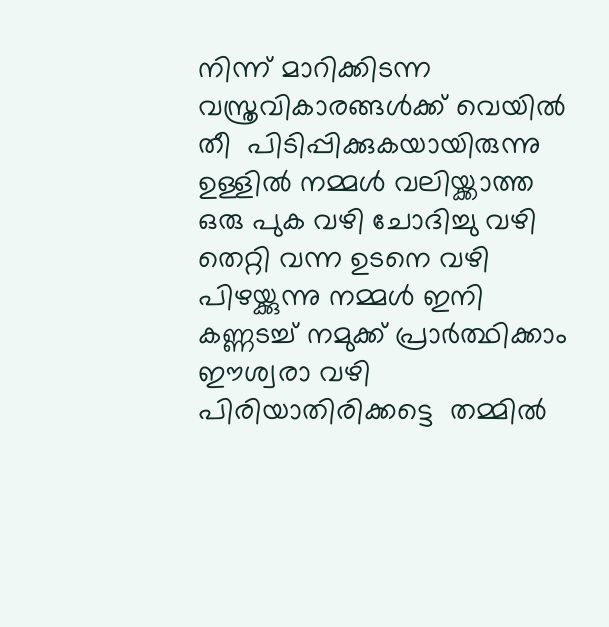നിന്ന് മാറിക്കിടന്ന  വസ്ത്രവികാരങ്ങൾക്ക് വെയിൽ തീ  പിടിപ്പിക്കുകയായിരുന്നു  ഉള്ളിൽ നമ്മൾ വലിയ്ക്കാത്ത ഒരു പുക വഴി ചോദിച്ചു വഴി തെറ്റി വന്ന ഉടനെ വഴി പിഴയ്ക്കുന്നു നമ്മൾ ഇനി കണ്ണടച്ച് നമുക്ക് പ്രാർത്ഥിക്കാം ഈശ്വരാ വഴി പിരിയാതിരിക്കട്ടെ  തമ്മിൽ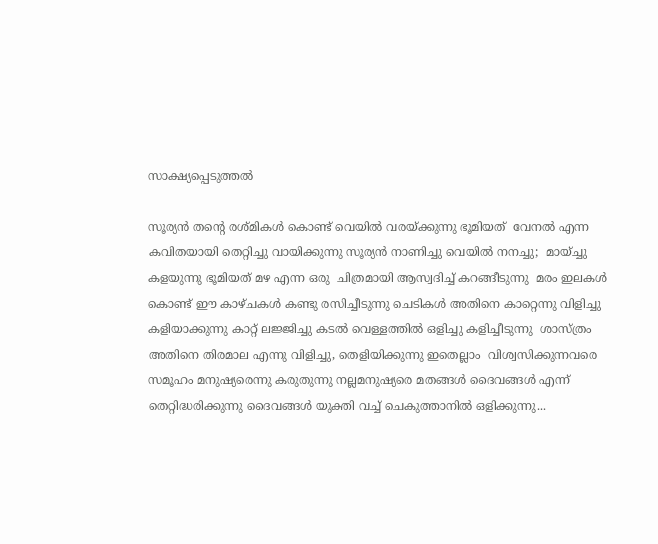സാക്ഷ്യപ്പെടുത്തൽ

സൂര്യൻ തന്റെ രശ്മികൾ കൊണ്ട് വെയിൽ വരയ്ക്കുന്നു ഭൂമിയത്  വേനൽ എന്ന കവിതയായി തെറ്റിച്ചു വായിക്കുന്നു സൂര്യൻ നാണിച്ചു വെയിൽ നനച്ചു;  മായ്ച്ചു കളയുന്നു ഭൂമിയത് മഴ എന്ന ഒരു  ചിത്രമായി ആസ്വദിച്ച് കറങ്ങീടുന്നു  മരം ഇലകൾ കൊണ്ട് ഈ കാഴ്ചകൾ കണ്ടു രസിച്ചീടുന്നു ചെടികൾ അതിനെ കാറ്റെന്നു വിളിച്ചു കളിയാക്കുന്നു കാറ്റ് ലജ്ജിച്ചു കടൽ വെള്ളത്തിൽ ഒളിച്ചു കളിച്ചീടുന്നു  ശാസ്ത്രം അതിനെ തിരമാല എന്നു വിളിച്ചു, തെളിയിക്കുന്നു ഇതെല്ലാം  വിശ്വസിക്കുന്നവരെ സമൂഹം മനുഷ്യരെന്നു കരുതുന്നു നല്ലമനുഷ്യരെ മതങ്ങൾ ദൈവങ്ങൾ എന്ന് തെറ്റിദ്ധരിക്കുന്നു ദൈവങ്ങൾ യുക്തി വച്ച് ചെകുത്താനിൽ ഒളിക്കുന്നു...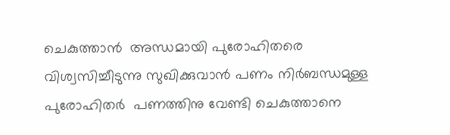ചെകുത്താൻ  അന്ധമായി പുരോഹിതരെ വിശ്വസിച്ചീടുന്നു സുഖിക്കുവാൻ പണം നിർബന്ധമുള്ള പുരോഹിതർ  പണത്തിനു വേണ്ടി ചെകുത്താനെ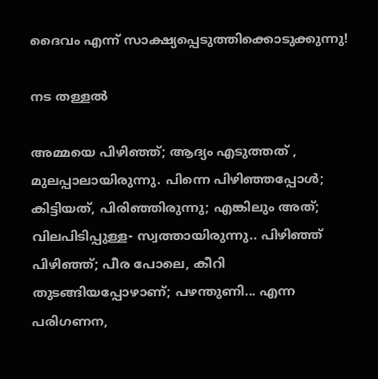ദൈവം എന്ന് സാക്ഷ്യപ്പെടുത്തിക്കൊടുക്കുന്നു!

നട തള്ളൽ

അമ്മയെ പിഴിഞ്ഞ്; ആദ്യം എടുത്തത്‌ , മുലപ്പാലായിരുന്നു. പിന്നെ പിഴിഞ്ഞപ്പോൾ; കിട്ടിയത്, പിരിഞ്ഞിരുന്നു; എങ്കിലും അത്; വിലപിടിപ്പുള്ള- സ്വത്തായിരുന്നു.. പിഴിഞ്ഞ് പിഴിഞ്ഞ്; പീര പോലെ, കീറി തുടങ്ങിയപ്പോഴാണ്; പഴന്തുണി... എന്ന പരിഗണന,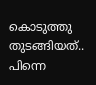കൊടുത്തു തുടങ്ങിയത്.. പിന്നെ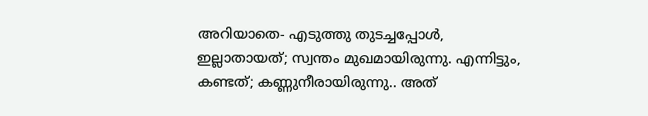അറിയാതെ- എടുത്തു തുടച്ചപ്പോൾ, ഇല്ലാതായത്; സ്വന്തം മുഖമായിരുന്നു. എന്നിട്ടും, കണ്ടത്; കണ്ണുനീരായിരുന്നു.. അത്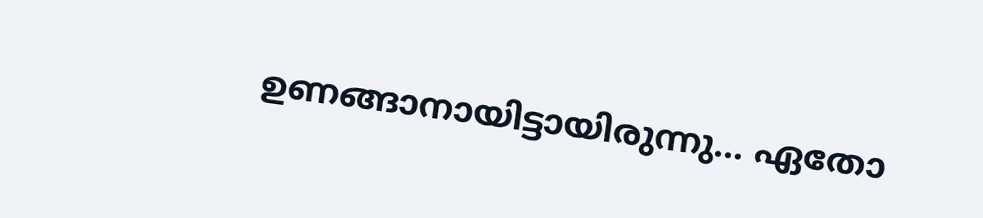ഉണങ്ങാനായിട്ടായിരുന്നു... ഏതോ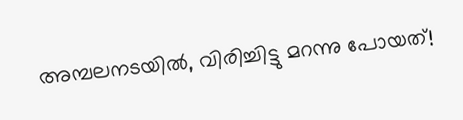അമ്പലനടയിൽ, വിരിച്ചിട്ടു മറന്നു പോയത്!